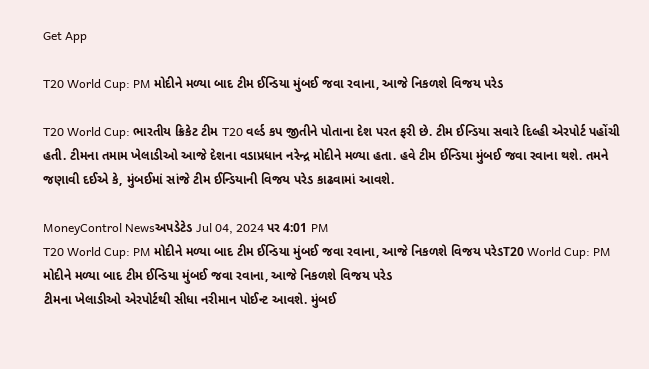Get App

T20 World Cup: PM મોદીને મળ્યા બાદ ટીમ ઈન્ડિયા મુંબઈ જવા રવાના, આજે નિકળશે વિજય પરેડ

T20 World Cup: ભારતીય ક્રિકેટ ટીમ T20 વર્લ્ડ કપ જીતીને પોતાના દેશ પરત ફરી છે. ટીમ ઈન્ડિયા સવારે દિલ્હી એરપોર્ટ પહોંચી હતી. ટીમના તમામ ખેલાડીઓ આજે દેશના વડાપ્રધાન નરેન્દ્ર મોદીને મળ્યા હતા. હવે ટીમ ઈન્ડિયા મુંબઈ જવા રવાના થશે. તમને જણાવી દઈએ કે, મુંબઈમાં સાંજે ટીમ ઈન્ડિયાની વિજય પરેડ કાઢવામાં આવશે.

MoneyControl Newsઅપડેટેડ Jul 04, 2024 પર 4:01 PM
T20 World Cup: PM મોદીને મળ્યા બાદ ટીમ ઈન્ડિયા મુંબઈ જવા રવાના, આજે નિકળશે વિજય પરેડT20 World Cup: PM મોદીને મળ્યા બાદ ટીમ ઈન્ડિયા મુંબઈ જવા રવાના, આજે નિકળશે વિજય પરેડ
ટીમના ખેલાડીઓ એરપોર્ટથી સીધા નરીમાન પોઈન્ટ આવશે. મુંબઈ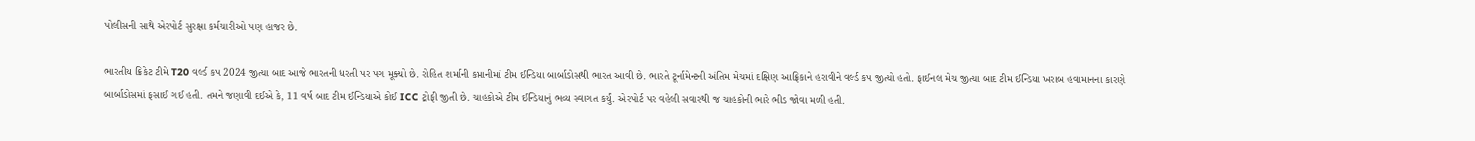પોલીસની સાથે એરપોર્ટ સુરક્ષા કર્મચારીઓ પણ હાજર છે.

ભારતીય ક્રિકેટ ટીમે T20 વર્લ્ડ કપ 2024 જીત્યા બાદ આજે ભારતની ધરતી પર પગ મૂક્યો છે. રોહિત શર્માની કપ્તાનીમાં ટીમ ઈન્ડિયા બાર્બાડોસથી ભારત આવી છે. ભારતે ટૂર્નામેન્ટની અંતિમ મેચમાં દક્ષિણ આફ્રિકાને હરાવીને વર્લ્ડ કપ જીત્યો હતો. ફાઈનલ મેચ જીત્યા બાદ ટીમ ઈન્ડિયા ખરાબ હવામાનના કારણે બાર્બાડોસમાં ફસાઈ ગઈ હતી. તમને જણાવી દઈએ કે, 11 વર્ષ બાદ ટીમ ઈન્ડિયાએ કોઈ ICC ટ્રોફી જીતી છે. ચાહકોએ ટીમ ઈન્ડિયાનું ભવ્ય સ્વાગત કર્યું. એરપોર્ટ પર વહેલી સવારથી જ ચાહકોની ભારે ભીડ જોવા મળી હતી.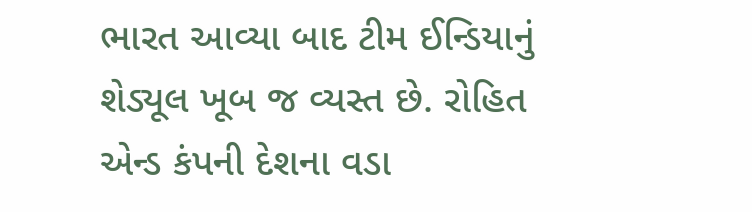ભારત આવ્યા બાદ ટીમ ઈન્ડિયાનું શેડ્યૂલ ખૂબ જ વ્યસ્ત છે. રોહિત એન્ડ કંપની દેશના વડા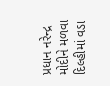પ્રધાન નરેન્દ્ર મોદીને મળવા દિલ્હીમાં વડા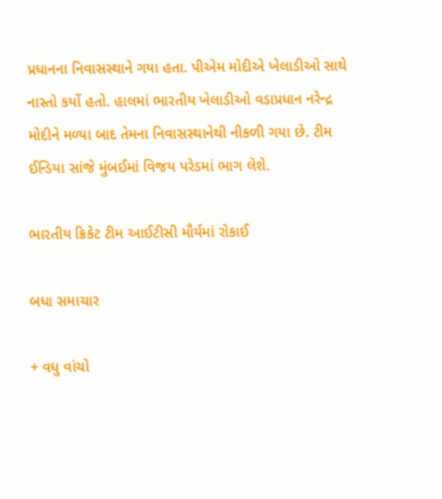પ્રધાનના નિવાસસ્થાને ગયા હતા. પીએમ મોદીએ ખેલાડીઓ સાથે નાસ્તો કર્યો હતો. હાલમાં ભારતીય ખેલાડીઓ વડાપ્રધાન નરેન્દ્ર મોદીને મળ્યા બાદ તેમના નિવાસસ્થાનેથી નીકળી ગયા છે. ટીમ ઈન્ડિયા સાંજે મુંબઈમાં વિજય પરેડમાં ભાગ લેશે.

ભારતીય ક્રિકેટ ટીમ આઈટીસી મૌર્યમાં રોકાઈ

બધા સમાચાર

+ વધુ વાંચો